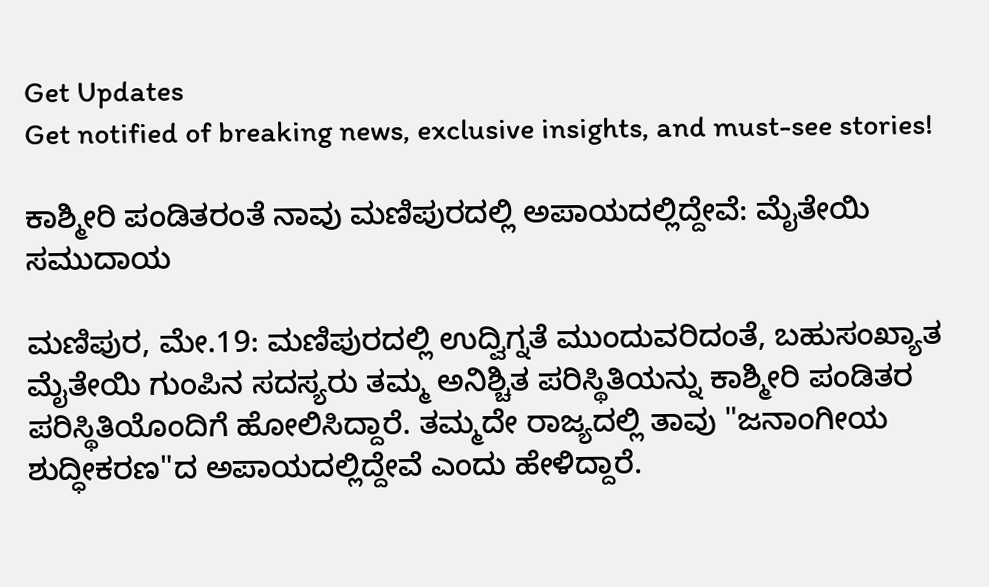Get Updates
Get notified of breaking news, exclusive insights, and must-see stories!

ಕಾಶ್ಮೀರಿ ಪಂಡಿತರಂತೆ ನಾವು ಮಣಿಪುರದಲ್ಲಿ ಅಪಾಯದಲ್ಲಿದ್ದೇವೆ: ಮೈತೇಯಿ ಸಮುದಾಯ

ಮಣಿಪುರ, ಮೇ.19: ಮಣಿಪುರದಲ್ಲಿ ಉದ್ವಿಗ್ನತೆ ಮುಂದುವರಿದಂತೆ, ಬಹುಸಂಖ್ಯಾತ ಮೈತೇಯಿ ಗುಂಪಿನ ಸದಸ್ಯರು ತಮ್ಮ ಅನಿಶ್ಚಿತ ಪರಿಸ್ಥಿತಿಯನ್ನು ಕಾಶ್ಮೀರಿ ಪಂಡಿತರ ಪರಿಸ್ಥಿತಿಯೊಂದಿಗೆ ಹೋಲಿಸಿದ್ದಾರೆ. ತಮ್ಮದೇ ರಾಜ್ಯದಲ್ಲಿ ತಾವು "ಜನಾಂಗೀಯ ಶುದ್ಧೀಕರಣ"ದ ಅಪಾಯದಲ್ಲಿದ್ದೇವೆ ಎಂದು ಹೇಳಿದ್ದಾರೆ.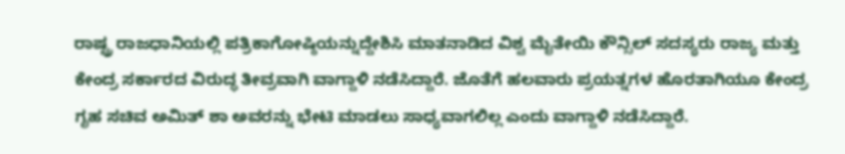ರಾಷ್ಟ್ರ ರಾಜಧಾನಿಯಲ್ಲಿ ಪತ್ರಿಕಾಗೋಷ್ಠಿಯನ್ನುದ್ದೇಶಿಸಿ ಮಾತನಾಡಿದ ವಿಶ್ವ ಮೈತೇಯಿ ಕೌನ್ಸಿಲ್ ಸದಸ್ಯರು ರಾಜ್ಯ ಮತ್ತು ಕೇಂದ್ರ ಸರ್ಕಾರದ ವಿರುದ್ಧ ತೀವ್ರವಾಗಿ ವಾಗ್ದಾಳಿ ನಡೆಸಿದ್ದಾರೆ. ಜೊತೆಗೆ ಹಲವಾರು ಪ್ರಯತ್ನಗಳ ಹೊರತಾಗಿಯೂ ಕೇಂದ್ರ ಗೃಹ ಸಚಿವ ಅಮಿತ್ ಶಾ ಅವರನ್ನು ಭೇಟಿ ಮಾಡಲು ಸಾಧ್ಯವಾಗಲಿಲ್ಲ ಎಂದು ವಾಗ್ದಾಳಿ ನಡೆಸಿದ್ದಾರೆ.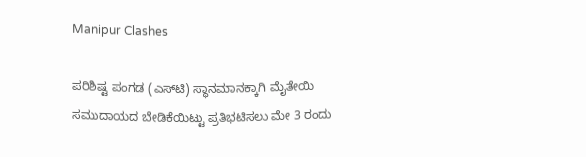Manipur Clashes

ಪರಿಶಿಷ್ಟ ಪಂಗಡ (ಎಸ್‌ಟಿ) ಸ್ಥಾನಮಾನಕ್ಕಾಗಿ ಮೈತೇಯಿ ಸಮುದಾಯದ ಬೇಡಿಕೆಯಿಟ್ಟು ಪ್ರತಿಭಟಿಸಲು ಮೇ 3 ರಂದು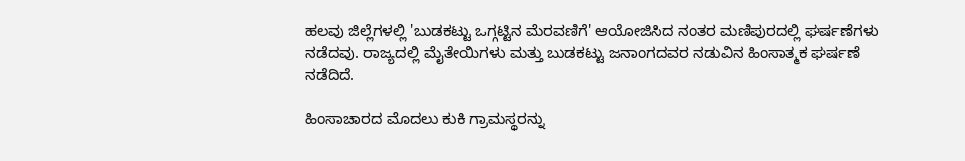ಹಲವು ಜಿಲ್ಲೆಗಳಲ್ಲಿ 'ಬುಡಕಟ್ಟು ಒಗ್ಗಟ್ಟಿನ ಮೆರವಣಿಗೆ' ಆಯೋಜಿಸಿದ ನಂತರ ಮಣಿಪುರದಲ್ಲಿ ಘರ್ಷಣೆಗಳು ನಡೆದವು. ರಾಜ್ಯದಲ್ಲಿ ಮೈತೇಯಿಗಳು ಮತ್ತು ಬುಡಕಟ್ಟು ಜನಾಂಗದವರ ನಡುವಿನ ಹಿಂಸಾತ್ಮಕ ಘರ್ಷಣೆ ನಡೆದಿದೆ.

ಹಿಂಸಾಚಾರದ ಮೊದಲು ಕುಕಿ ಗ್ರಾಮಸ್ಥರನ್ನು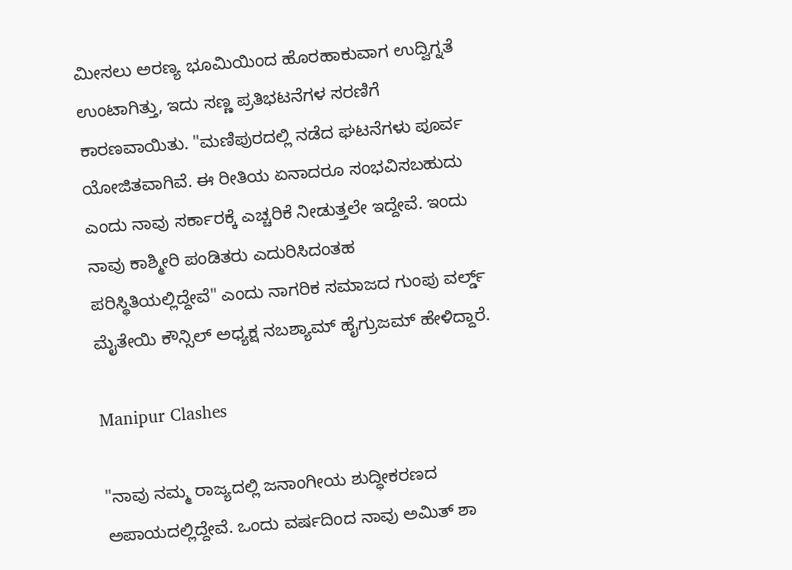ಮೀಸಲು ಅರಣ್ಯ ಭೂಮಿಯಿಂದ ಹೊರಹಾಕುವಾಗ ಉದ್ವಿಗ್ನತೆ ಉಂಟಾಗಿತ್ತು, ಇದು ಸಣ್ಣ ಪ್ರತಿಭಟನೆಗಳ ಸರಣಿಗೆ ಕಾರಣವಾಯಿತು. "ಮಣಿಪುರದಲ್ಲಿ ನಡೆದ ಘಟನೆಗಳು ಪೂರ್ವ ಯೋಜಿತವಾಗಿವೆ. ಈ ರೀತಿಯ ಏನಾದರೂ ಸಂಭವಿಸಬಹುದು ಎಂದು ನಾವು ಸರ್ಕಾರಕ್ಕೆ ಎಚ್ಚರಿಕೆ ನೀಡುತ್ತಲೇ ಇದ್ದೇವೆ. ಇಂದು ನಾವು ಕಾಶ್ಮೀರಿ ಪಂಡಿತರು ಎದುರಿಸಿದಂತಹ ಪರಿಸ್ಥಿತಿಯಲ್ಲಿದ್ದೇವೆ" ಎಂದು ನಾಗರಿಕ ಸಮಾಜದ ಗುಂಪು ವರ್ಲ್ಡ್ ಮೈತೇಯಿ ಕೌನ್ಸಿಲ್ ಅಧ್ಯಕ್ಷ ನಬಶ್ಯಾಮ್ ಹೈಗ್ರುಜಮ್ ಹೇಳಿದ್ದಾರೆ.

Manipur Clashes

"ನಾವು ನಮ್ಮ ರಾಜ್ಯದಲ್ಲಿ ಜನಾಂಗೀಯ ಶುದ್ಧೀಕರಣದ ಅಪಾಯದಲ್ಲಿದ್ದೇವೆ. ಒಂದು ವರ್ಷದಿಂದ ನಾವು ಅಮಿತ್ ಶಾ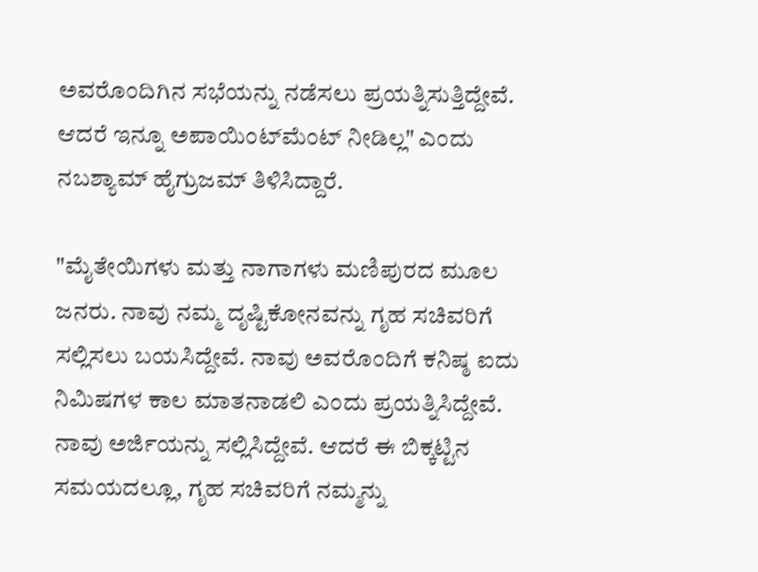ಅವರೊಂದಿಗಿನ ಸಭೆಯನ್ನು ನಡೆಸಲು ಪ್ರಯತ್ನಿಸುತ್ತಿದ್ದೇವೆ. ಆದರೆ ಇನ್ನೂ ಅಪಾಯಿಂಟ್‌ಮೆಂಟ್ ನೀಡಿಲ್ಲ" ಎಂದು ನಬಶ್ಯಾಮ್ ಹೈಗ್ರುಜಮ್ ತಿಳಿಸಿದ್ದಾರೆ.

"ಮೈತೇಯಿಗಳು ಮತ್ತು ನಾಗಾಗಳು ಮಣಿಪುರದ ಮೂಲ ಜನರು. ನಾವು ನಮ್ಮ ದೃಷ್ಟಿಕೋನವನ್ನು ಗೃಹ ಸಚಿವರಿಗೆ ಸಲ್ಲಿಸಲು ಬಯಸಿದ್ದೇವೆ. ನಾವು ಅವರೊಂದಿಗೆ ಕನಿಷ್ಠ ಐದು ನಿಮಿಷಗಳ ಕಾಲ ಮಾತನಾಡಲಿ ಎಂದು ಪ್ರಯತ್ನಿಸಿದ್ದೇವೆ. ನಾವು ಅರ್ಜಿಯನ್ನು ಸಲ್ಲಿಸಿದ್ದೇವೆ. ಆದರೆ ಈ ಬಿಕ್ಕಟ್ಟಿನ ಸಮಯದಲ್ಲೂ, ಗೃಹ ಸಚಿವರಿಗೆ ನಮ್ಮನ್ನು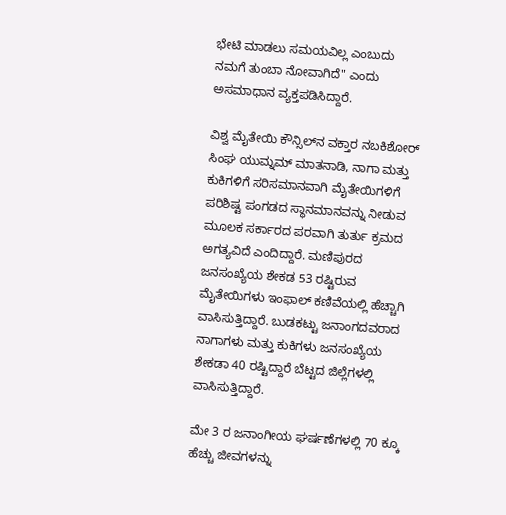ಭೇಟಿ ಮಾಡಲು ಸಮಯವಿಲ್ಲ ಎಂಬುದು ನಮಗೆ ತುಂಬಾ ನೋವಾಗಿದೆ" ಎಂದು ಅಸಮಾಧಾನ ವ್ಯಕ್ತಪಡಿಸಿದ್ದಾರೆ.

ವಿಶ್ವ ಮೈತೇಯಿ ಕೌನ್ಸಿಲ್‌ನ ವಕ್ತಾರ ನಬಕಿಶೋರ್ ಸಿಂಘ ಯುಮ್ನಮ್ ಮಾತನಾಡಿ, ನಾಗಾ ಮತ್ತು ಕುಕಿಗಳಿಗೆ ಸರಿಸಮಾನವಾಗಿ ಮೈತೇಯಿಗಳಿಗೆ ಪರಿಶಿಷ್ಟ ಪಂಗಡದ ಸ್ಥಾನಮಾನವನ್ನು ನೀಡುವ ಮೂಲಕ ಸರ್ಕಾರದ ಪರವಾಗಿ ತುರ್ತು ಕ್ರಮದ ಅಗತ್ಯವಿದೆ ಎಂದಿದ್ದಾರೆ. ಮಣಿಪುರದ ಜನಸಂಖ್ಯೆಯ ಶೇಕಡ 53 ರಷ್ಟಿರುವ ಮೈತೇಯಿಗಳು ಇಂಫಾಲ್ ಕಣಿವೆಯಲ್ಲಿ ಹೆಚ್ಚಾಗಿ ವಾಸಿಸುತ್ತಿದ್ದಾರೆ. ಬುಡಕಟ್ಟು ಜನಾಂಗದವರಾದ ನಾಗಾಗಳು ಮತ್ತು ಕುಕಿಗಳು ಜನಸಂಖ್ಯೆಯ ಶೇಕಡಾ 40 ರಷ್ಟಿದ್ದಾರೆ ಬೆಟ್ಟದ ಜಿಲ್ಲೆಗಳಲ್ಲಿ ವಾಸಿಸುತ್ತಿದ್ದಾರೆ.

ಮೇ 3 ರ ಜನಾಂಗೀಯ ಘರ್ಷಣೆಗಳಲ್ಲಿ 70 ಕ್ಕೂ ಹೆಚ್ಚು ಜೀವಗಳನ್ನು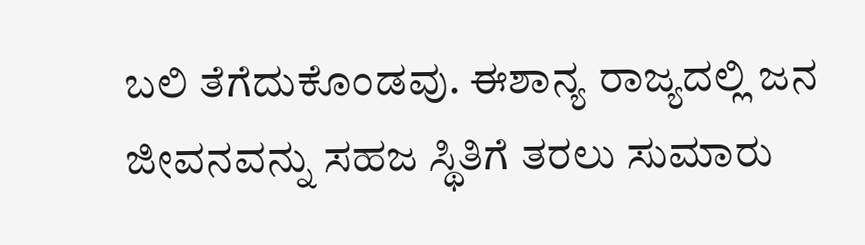ಬಲಿ ತೆಗೆದುಕೊಂಡವು. ಈಶಾನ್ಯ ರಾಜ್ಯದಲ್ಲಿ ಜನ ಜೀವನವನ್ನು ಸಹಜ ಸ್ಥಿತಿಗೆ ತರಲು ಸುಮಾರು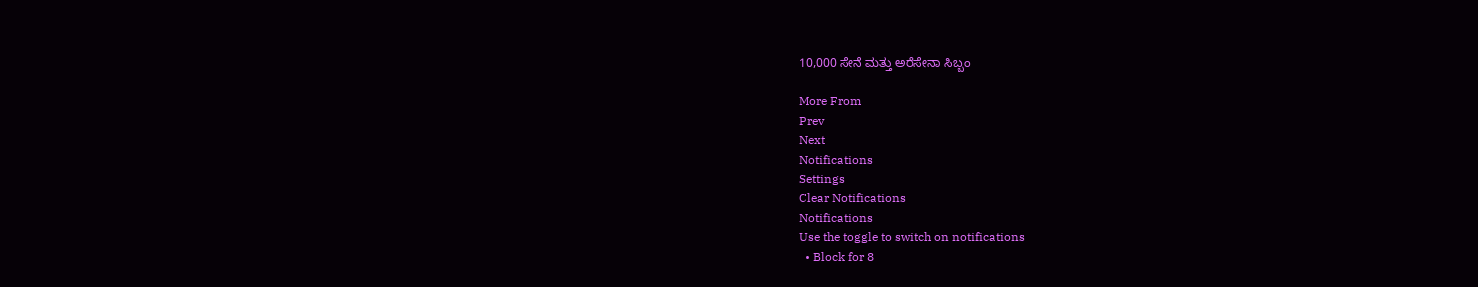10,000 ಸೇನೆ ಮತ್ತು ಅರೆಸೇನಾ ಸಿಬ್ಬಂ

More From
Prev
Next
Notifications
Settings
Clear Notifications
Notifications
Use the toggle to switch on notifications
  • Block for 8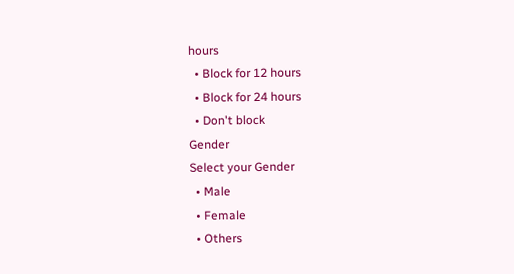hours
  • Block for 12 hours
  • Block for 24 hours
  • Don't block
Gender
Select your Gender
  • Male
  • Female
  • Others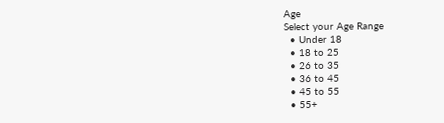Age
Select your Age Range
  • Under 18
  • 18 to 25
  • 26 to 35
  • 36 to 45
  • 45 to 55
  • 55+